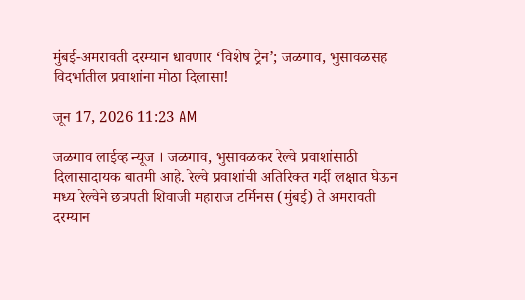मुंबई-अमरावती दरम्यान धावणार ‘विशेष ट्रेन’; जळगाव, भुसावळसह विदर्भातील प्रवाशांना मोठा दिलासा!

जून 17, 2026 11:23 AM

जळगाव लाईव्ह न्यूज । जळगाव, भुसावळकर रेल्वे प्रवाशांसाठी दिलासादायक बातमी आहे. रेल्वे प्रवाशांची अतिरिक्त गर्दी लक्षात घेऊन मध्य रेल्वेने छत्रपती शिवाजी महाराज टर्मिनस (मुंबई) ते अमरावती दरम्यान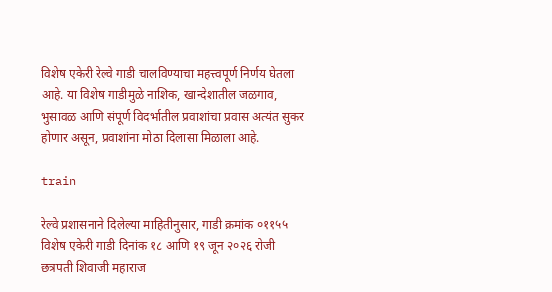विशेष एकेरी रेल्वे गाडी चालविण्याचा महत्त्वपूर्ण निर्णय घेतला आहे. या विशेष गाडीमुळे नाशिक, खान्देशातील जळगाव, भुसावळ आणि संपूर्ण विदर्भातील प्रवाशांचा प्रवास अत्यंत सुकर होणार असून, प्रवाशांना मोठा दिलासा मिळाला आहे.

train

रेल्वे प्रशासनाने दिलेल्या माहितीनुसार, गाडी क्रमांक ०११५५ विशेष एकेरी गाडी दिनांक १८ आणि १९ जून २०२६ रोजी छत्रपती शिवाजी महाराज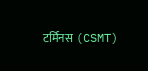टर्मिनस (CSMT)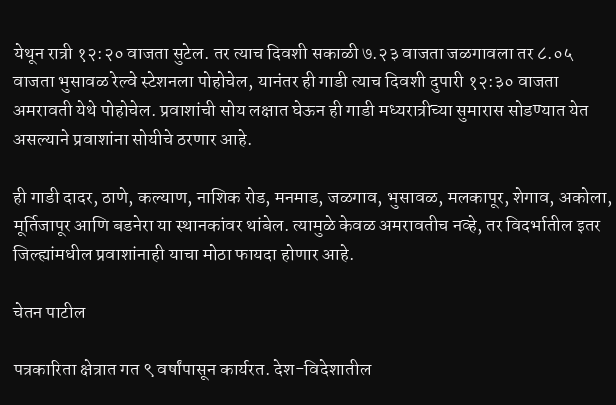येथून रात्री १२:२० वाजता सुटेल. तर त्याच दिवशी सकाळी ७.२३ वाजता जळगावला तर ८.०५ वाजता भुसावळ रेल्वे स्टेशनला पोहोचेल, यानंतर ही गाडी त्याच दिवशी दुपारी १२:३० वाजता अमरावती येथे पोहोचेल. प्रवाशांची सोय लक्षात घेऊन ही गाडी मध्यरात्रीच्या सुमारास सोडण्यात येत असल्याने प्रवाशांना सोयीचे ठरणार आहे.

ही गाडी दादर, ठाणे, कल्याण, नाशिक रोड, मनमाड, जळगाव, भुसावळ, मलकापूर, शेगाव, अकोला, मूर्तिजापूर आणि बडनेरा या स्थानकांवर थांबेल. त्यामुळे केवळ अमरावतीच नव्हे, तर विदर्भातील इतर जिल्ह्यांमधील प्रवाशांनाही याचा मोठा फायदा होणार आहे.

चेतन पाटील

पत्रकारिता क्षेत्रात गत ९ वर्षांपासून कार्यरत. देश-विदेशातील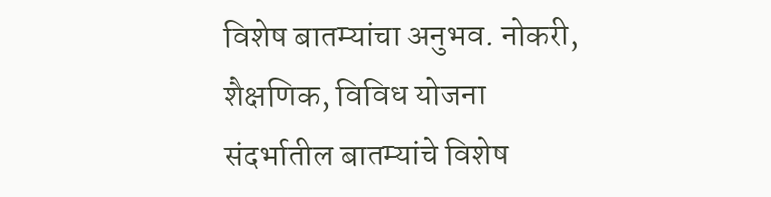विशेष बातम्यांचा अनुभव. नोकरी, शैक्षणिक, विविध योजना संदर्भातील बातम्यांचे विशेष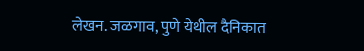लेखन. जळगाव, पुणे येथील दैनिकात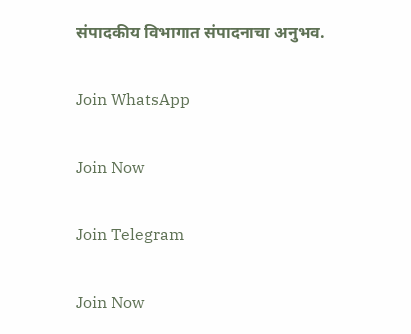संपादकीय विभागात संपादनाचा अनुभव.

Join WhatsApp

Join Now

Join Telegram

Join Now